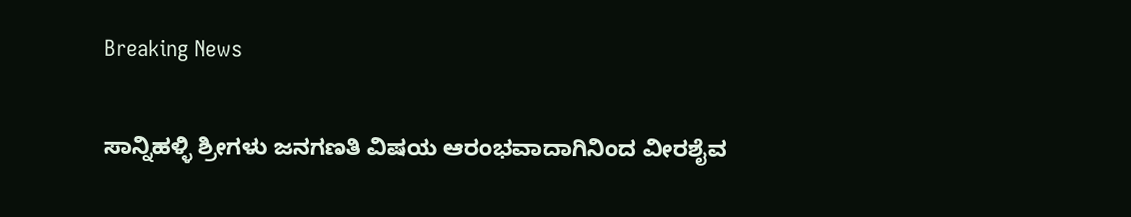Breaking News

ಸಾನ್ನಿಹಳ್ಳಿ ಶ್ರೀಗಳು ಜನಗಣತಿ ವಿಷಯ ಆರಂಭವಾದಾಗಿನಿಂದ ವೀರಶೈವ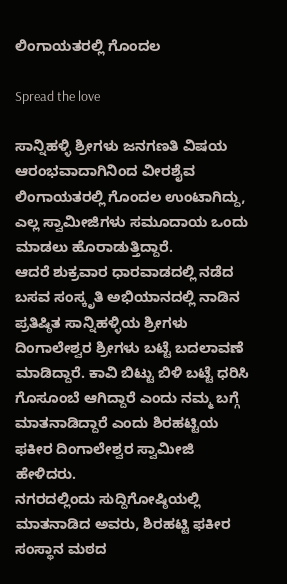ಲಿಂಗಾಯತರಲ್ಲಿ ಗೊಂದಲ

Spread the love

ಸಾನ್ನಿಹಳ್ಳಿ ಶ್ರೀಗಳು ಜನಗಣತಿ ವಿಷಯ ಆರಂಭವಾದಾಗಿನಿಂದ ವೀರಶೈವ ಲಿಂಗಾಯತರಲ್ಲಿ ಗೊಂದಲ ಉಂಟಾಗಿದ್ದು, ಎಲ್ಲ ಸ್ವಾಮೀಜಿಗಳು ಸಮೂದಾಯ ಒಂದು ಮಾಡಲು ಹೊರಾಡುತ್ತಿದ್ದಾರೆ.
ಆದರೆ ಶುಕ್ರವಾರ ಧಾರವಾಡದಲ್ಲಿ ನಡೆದ ಬಸವ ಸಂಸ್ಕೃತಿ ಅಭಿಯಾನದಲ್ಲಿ ನಾಡಿನ ಪ್ರತಿಷ್ಠಿತ ಸಾನ್ನಿಹಳ್ಳಿಯ ಶ್ರೀಗಳು ದಿಂಗಾಲೇಶ್ವರ ಶ್ರೀಗಳು ಬಟ್ಟೆ ಬದಲಾವಣೆ ಮಾಡಿದ್ದಾರೆ. ಕಾವಿ ಬಿಟ್ಟು ಬಿಳಿ ಬಟ್ಟೆ ಧರಿಸಿ ಗೊಸೂಂಬೆ ಆಗಿದ್ದಾರೆ ಎಂದು ನಮ್ಮ ಬಗ್ಗೆ ಮಾತನಾಡಿದ್ದಾರೆ ಎಂದು ಶಿರಹಟ್ಟಿಯ ಫಕೀರ ದಿಂಗಾಲೇಶ್ವರ ಸ್ವಾಮೀಜಿ ಹೇಳಿದರು.
ನಗರದಲ್ಲಿಂದು ಸುದ್ದಿಗೋಷ್ಠಿಯಲ್ಲಿ ಮಾತನಾಡಿದ ಅವರು, ಶಿರಹಟ್ಟಿ ಫಕೀರ ಸಂಸ್ಥಾನ ಮಠದ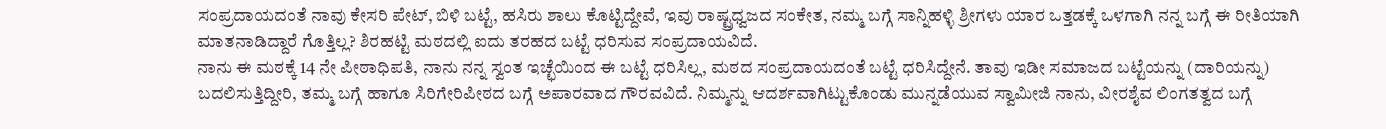ಸಂಪ್ರದಾಯದಂತೆ ನಾವು ಕೇಸರಿ ಪೇಟ್, ಬಿಳಿ ಬಟ್ಟೆ, ಹಸಿರು ಶಾಲು ಕೊಟ್ಟಿದ್ದೇವೆ, ಇವು ರಾಷ್ಟ್ರಧ್ವಜದ ಸಂಕೇತ, ನಮ್ಮ ಬಗ್ಗೆ ಸಾನ್ನಿಹಳ್ಳಿ ಶ್ರೀಗಳು ಯಾರ ಒತ್ತಡಕ್ಕೆ ಒಳಗಾಗಿ ನನ್ನ ಬಗ್ಗೆ ಈ ರೀತಿಯಾಗಿ ಮಾತನಾಡಿದ್ದಾರೆ ಗೊತ್ತಿಲ್ಲ? ಶಿರಹಟ್ಟಿ ಮಠದಲ್ಲಿ ಐದು ತರಹದ ಬಟ್ಟೆ ಧರಿಸುವ ಸಂಪ್ರದಾಯವಿದೆ.
ನಾನು ಈ ಮಠಕ್ಕೆ 14 ನೇ ಪೀಠಾಧಿಪತಿ, ನಾನು ನನ್ನ ಸ್ವಂತ ಇಚ್ಛೆಯಿಂದ ಈ ಬಟ್ಟೆ ಧರಿಸಿಲ್ಲ, ಮಠದ ಸಂಪ್ರದಾಯದಂತೆ ಬಟ್ಟೆ ಧರಿಸಿದ್ದೇನೆ. ತಾವು ಇಡೀ ಸಮಾಜದ ಬಟ್ಟೆಯನ್ನು (ದಾರಿಯನ್ನು) ಬದಲಿಸುತ್ತಿದ್ದೀರಿ, ತಮ್ಮ ಬಗ್ಗೆ ಹಾಗೂ ಸಿರಿಗೇರಿಪೀಠದ ಬಗ್ಗೆ ಅಪಾರವಾದ ಗೌರವವಿದೆ. ನಿಮ್ಮನ್ನು ಆದರ್ಶವಾಗಿಟ್ಟುಕೊಂಡು ಮುನ್ನಡೆಯುವ ಸ್ವಾಮೀಜಿ ನಾನು, ವೀರಶೈವ ಲಿಂಗತತ್ವದ ಬಗ್ಗೆ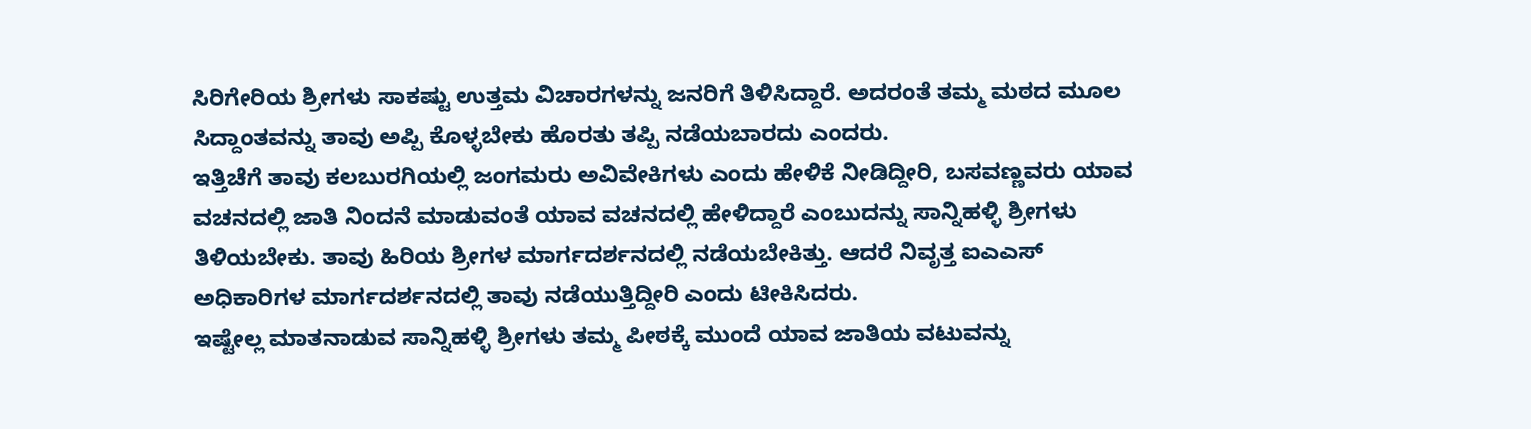ಸಿರಿಗೇರಿಯ ಶ್ರೀಗಳು ಸಾಕಷ್ಟು ಉತ್ತಮ ವಿಚಾರಗಳನ್ನು ಜನರಿಗೆ ತಿಳಿಸಿದ್ದಾರೆ. ಅದರಂತೆ ತಮ್ಮ ಮಠದ ಮೂಲ ಸಿದ್ದಾಂತವನ್ನು ತಾವು ಅಪ್ಪಿ ಕೊಳ್ಳಬೇಕು ಹೊರತು ತಪ್ಪಿ ನಡೆಯಬಾರದು ಎಂದರು‌.
ಇತ್ತಿಚೆಗೆ ತಾವು ಕಲಬುರಗಿಯಲ್ಲಿ ಜಂಗಮರು ಅವಿವೇಕಿಗಳು ಎಂದು ಹೇಳಿಕೆ ನೀಡಿದ್ದೀರಿ, ಬಸವಣ್ಣವರು ಯಾವ ವಚನದಲ್ಲಿ ಜಾತಿ ನಿಂದನೆ ಮಾಡುವಂತೆ ಯಾವ ವಚನದಲ್ಲಿ ಹೇಳಿದ್ದಾರೆ ಎಂಬುದನ್ನು ಸಾನ್ನಿಹಳ್ಳಿ ಶ್ರೀಗಳು ತಿಳಿಯಬೇಕು. ತಾವು ಹಿರಿಯ ಶ್ರೀಗಳ ಮಾರ್ಗದರ್ಶನದಲ್ಲಿ ನಡೆಯಬೇಕಿತ್ತು. ಆದರೆ ನಿವೃತ್ತ ಐಎಎಸ್ ಅಧಿಕಾರಿಗಳ ಮಾರ್ಗದರ್ಶನದಲ್ಲಿ ತಾವು ನಡೆಯುತ್ತಿದ್ದೀರಿ ಎಂದು ಟೀಕಿಸಿದರು.
ಇಷ್ಟೇಲ್ಲ ಮಾತನಾಡುವ ಸಾನ್ನಿಹಳ್ಳಿ ಶ್ರೀಗಳು ತಮ್ಮ ಪೀಠಕ್ಕೆ ಮುಂದೆ ಯಾವ ಜಾತಿಯ ವಟುವನ್ನು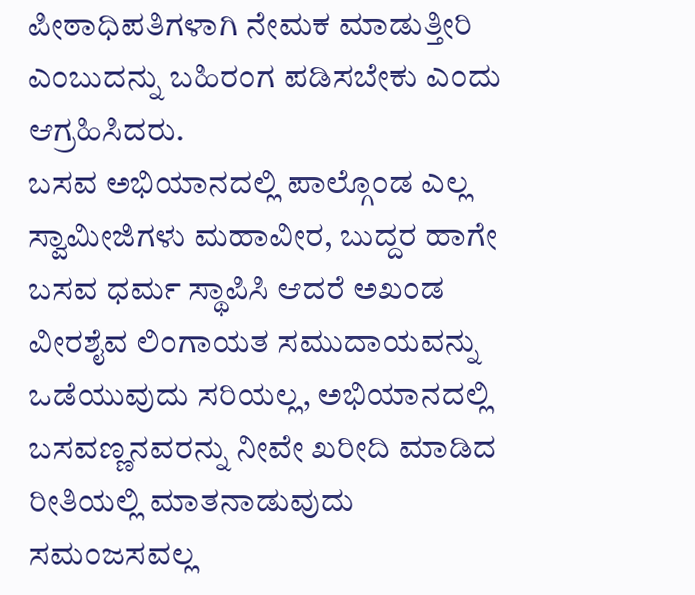ಪೀಠಾಧಿಪತಿಗಳಾಗಿ ನೇಮಕ ಮಾಡುತ್ತೀರಿ ಎಂಬುದನ್ನು ಬಹಿರಂಗ ಪಡಿಸಬೇಕು ಎಂದು ಆಗ್ರಹಿಸಿದರು.
ಬಸವ ಅಭಿಯಾನದಲ್ಲಿ ಪಾಲ್ಗೊಂಡ ಎಲ್ಲ ಸ್ವಾಮೀಜಿಗಳು ಮಹಾವೀರ, ಬುದ್ದರ ಹಾಗೇ ಬಸವ ಧರ್ಮ ಸ್ಥಾಪಿಸಿ ಆದರೆ ಅಖಂಡ ವೀರಶೈವ ಲಿಂಗಾಯತ ಸಮುದಾಯವನ್ನು ಒಡೆಯುವುದು ಸರಿಯಲ್ಲ, ಅಭಿಯಾನದಲ್ಲಿ ಬಸವಣ್ಣನವರನ್ನು ನೀವೇ ಖರೀದಿ ಮಾಡಿದ ರೀತಿಯಲ್ಲಿ ಮಾತನಾಡುವುದು ಸಮಂಜಸವಲ್ಲ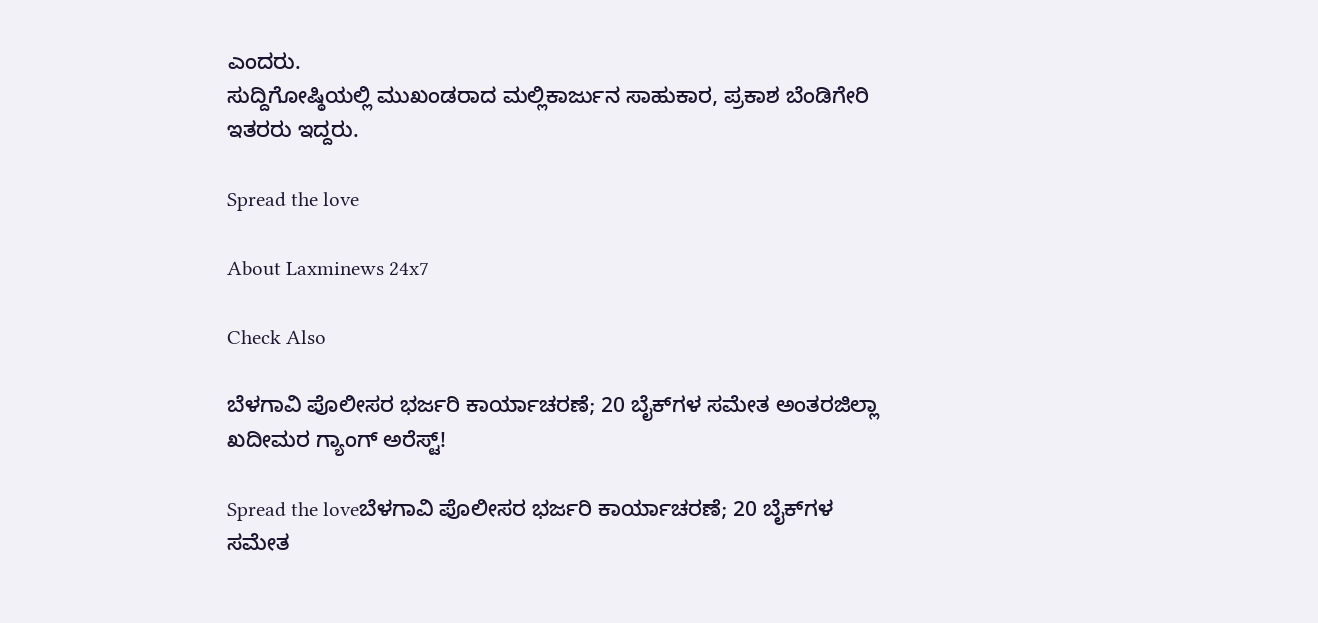ಎಂದರು.
ಸುದ್ದಿಗೋಷ್ಠಿಯಲ್ಲಿ ಮುಖಂಡರಾದ ಮಲ್ಲಿಕಾರ್ಜುನ ಸಾಹುಕಾರ, ಪ್ರಕಾಶ ಬೆಂಡಿಗೇರಿ ಇತರರು ಇದ್ದರು.

Spread the love

About Laxminews 24x7

Check Also

ಬೆಳಗಾವಿ ಪೊಲೀಸರ ಭರ್ಜರಿ ಕಾರ್ಯಾಚರಣೆ; 20 ಬೈಕ್‌ಗಳ ಸಮೇತ ಅಂತರಜಿಲ್ಲಾ ಖದೀಮರ ಗ್ಯಾಂಗ್ ಅರೆಸ್ಟ್!

Spread the loveಬೆಳಗಾವಿ ಪೊಲೀಸರ ಭರ್ಜರಿ ಕಾರ್ಯಾಚರಣೆ; 20 ಬೈಕ್‌ಗಳ ಸಮೇತ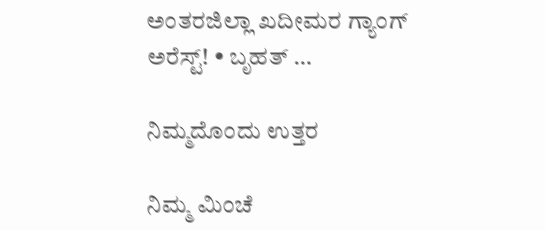ಅಂತರಜಿಲ್ಲಾ ಖದೀಮರ ಗ್ಯಾಂಗ್ ಅರೆಸ್ಟ್! • ಬೃಹತ್ …

ನಿಮ್ಮದೊಂದು ಉತ್ತರ

ನಿಮ್ಮ ಮಿಂಚೆ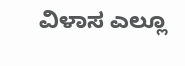ವಿಳಾಸ ಎಲ್ಲೂ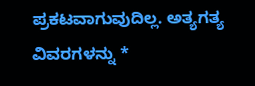ಪ್ರಕಟವಾಗುವುದಿಲ್ಲ. ಅತ್ಯಗತ್ಯ ವಿವರಗಳನ್ನು *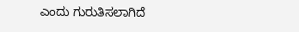ಎಂದು ಗುರುತಿಸಲಾಗಿದೆ